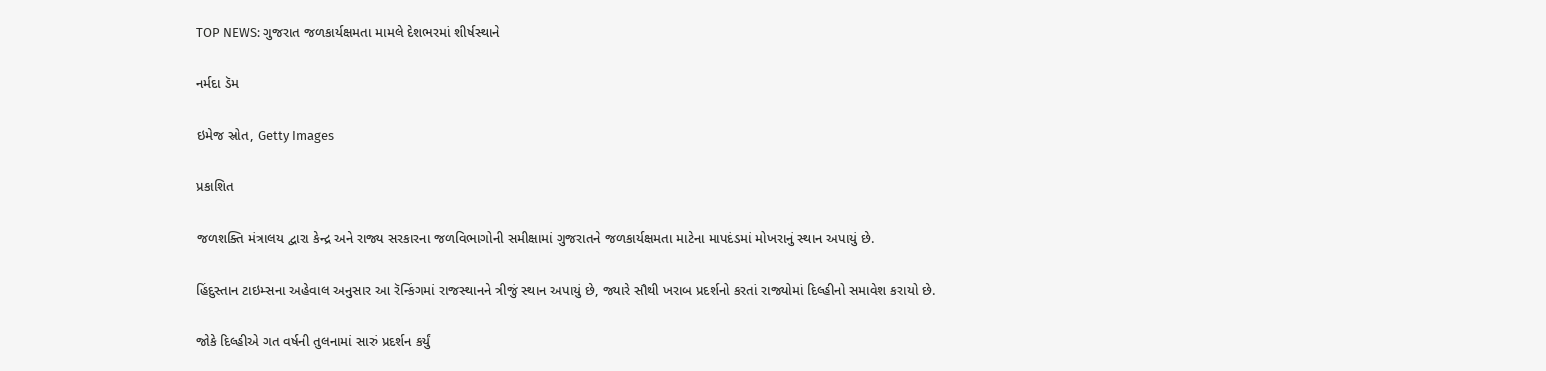TOP NEWS: ગુજરાત જળકાર્યક્ષમતા મામલે દેશભરમાં શીર્ષસ્થાને

નર્મદા ડૅમ

ઇમેજ સ્રોત, Getty Images

પ્રકાશિત

જળશક્તિ મંત્રાલય દ્વારા કેન્દ્ર અને રાજ્ય સરકારના જળવિભાગોની સમીક્ષામાં ગુજરાતને જળકાર્યક્ષમતા માટેના માપદંડમાં મોખરાનું સ્થાન અપાયું છે.

હિંદુસ્તાન ટાઇમ્સના અહેવાલ અનુસાર આ રૅન્કિંગમાં રાજસ્થાનને ત્રીજું સ્થાન અપાયું છે, જ્યારે સૌથી ખરાબ પ્રદર્શનો કરતાં રાજ્યોમાં દિલ્હીનો સમાવેશ કરાયો છે.

જોકે દિલ્હીએ ગત વર્ષની તુલનામાં સારું પ્રદર્શન કર્યું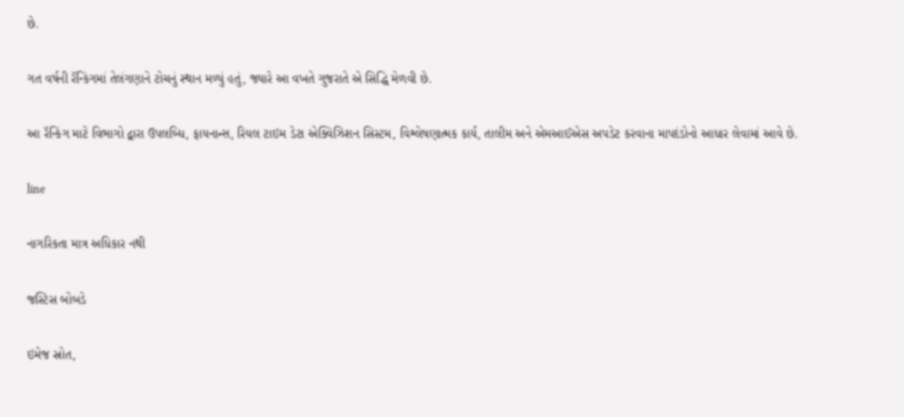છે.

ગત વર્ષની રૅન્કિંગમાં તેલંગણાને ટોચનું સ્થાન મળ્યું હતું, જ્યારે આ વખતે ગુજરાતે એ સિદ્ધિ મેળવી છે.

આ રૅન્કિંગ માટે વિભાગો દ્વારા ઉપલબ્ધિ, ફાયનાન્સ, રિયલ ટાઇમ ડેટા એક્વિઝિશન સિસ્ટમ, વિશ્લેષણાત્મક કાર્ય, તાલીમ અને એમઆઈએસ અપડેટ કરવાના માપદંડોનો આધાર લેવામાં આવે છે.

line

નાગરિકતા માત્ર અધિકાર નથી

જસ્ટિસ બોબડે

ઇમેજ સ્રોત,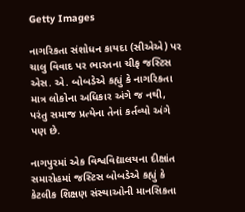Getty Images

નાગરિકતા સંશોધન કાયદા (સીએએ) પર ચાલુ વિવાદ પર ભારતના ચીફ જસ્ટિસ એસ. એ. બોબડેએ કહ્યું કે નાગરિકતા માત્ર લોકોના અધિકાર અંગે જ નથી, પરંતુ સમાજ પ્રત્યેના તેનાં કર્તવ્યો અંગે પણ છે.

નાગપુરમાં એક વિશ્વવિદ્યાલયના દીક્ષાંત સમારોહમાં જસ્ટિસ બોબડેએ કહ્યું કે કેટલીક શિક્ષણ સંસ્થાઓની માનસિકતા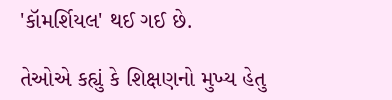'કૉમર્શિયલ' થઈ ગઈ છે.

તેઓએ કહ્યું કે શિક્ષણનો મુખ્ય હેતુ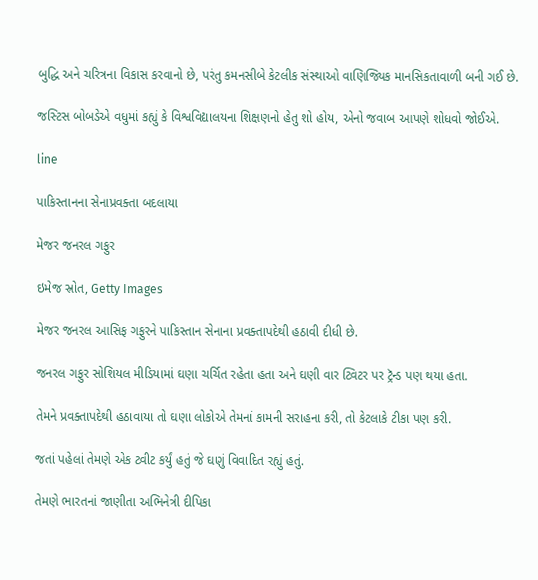બુદ્ધિ અને ચરિત્રના વિકાસ કરવાનો છે, પરંતુ કમનસીબે કેટલીક સંસ્થાઓ વાણિજ્યિક માનસિકતાવાળી બની ગઈ છે.

જસ્ટિસ બોબડેએ વધુમાં કહ્યું કે વિશ્વવિદ્યાલયના શિક્ષણનો હેતુ શો હોય, એનો જવાબ આપણે શોધવો જોઈએ.

line

પાકિસ્તાનના સેનાપ્રવક્તા બદલાયા

મેજર જનરલ ગફુર

ઇમેજ સ્રોત, Getty Images

મેજર જનરલ આસિફ ગફુરને પાકિસ્તાન સેનાના પ્રવક્તાપદેથી હઠાવી દીધી છે.

જનરલ ગફુર સોશિયલ મીડિયામાં ઘણા ચર્ચિત રહેતા હતા અને ઘણી વાર ટ્વિટર પર ટ્રૅન્ડ પણ થયા હતા.

તેમને પ્રવક્તાપદેથી હઠાવાયા તો ઘણા લોકોએ તેમનાં કામની સરાહના કરી, તો કેટલાકે ટીકા પણ કરી.

જતાં પહેલાં તેમણે એક ટ્વીટ કર્યું હતું જે ઘણું વિવાદિત રહ્યું હતું.

તેમણે ભારતનાં જાણીતા અભિનેત્રી દીપિકા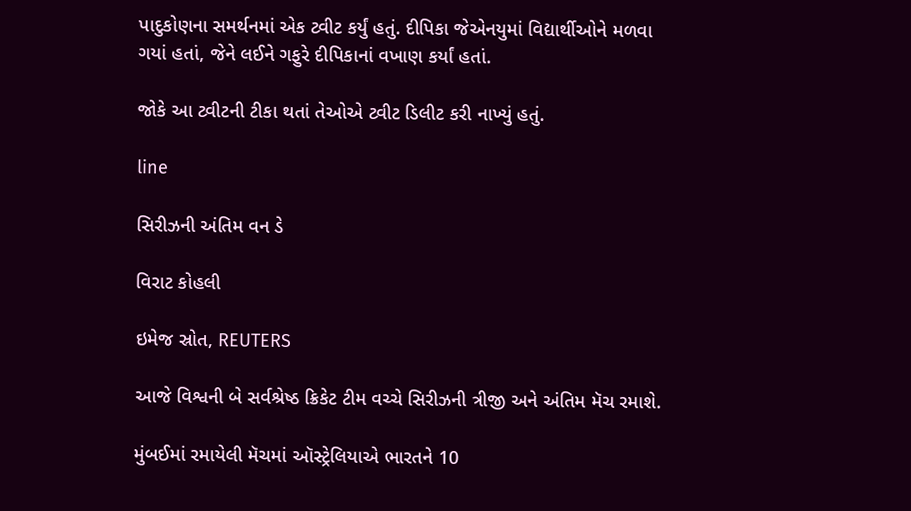પાદુકોણના સમર્થનમાં એક ટ્વીટ કર્યું હતું. દીપિકા જેએનયુમાં વિદ્યાર્થીઓને મળવા ગયાં હતાં, જેને લઈને ગફુરે દીપિકાનાં વખાણ કર્યાં હતાં.

જોકે આ ટ્વીટની ટીકા થતાં તેઓએ ટ્વીટ ડિલીટ કરી નાખ્યું હતું.

line

સિરીઝની અંતિમ વન ડે

વિરાટ કોહલી

ઇમેજ સ્રોત, REUTERS

આજે વિશ્વની બે સર્વશ્રેષ્ઠ ક્રિકેટ ટીમ વચ્ચે સિરીઝની ત્રીજી અને અંતિમ મૅચ રમાશે.

મુંબઈમાં રમાયેલી મૅચમાં ઑસ્ટ્રેલિયાએ ભારતને 10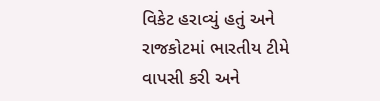વિકેટ હરાવ્યું હતું અને રાજકોટમાં ભારતીય ટીમે વાપસી કરી અને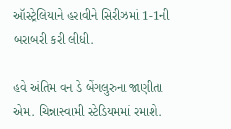ઑસ્ટ્રેલિયાને હરાવીને સિરીઝમાં 1-1ની બરાબરી કરી લીધી.

હવે અંતિમ વન ડે બેંગલુરુના જાણીતા એમ. ચિન્નાસ્વામી સ્ટેડિયમમાં રમાશે.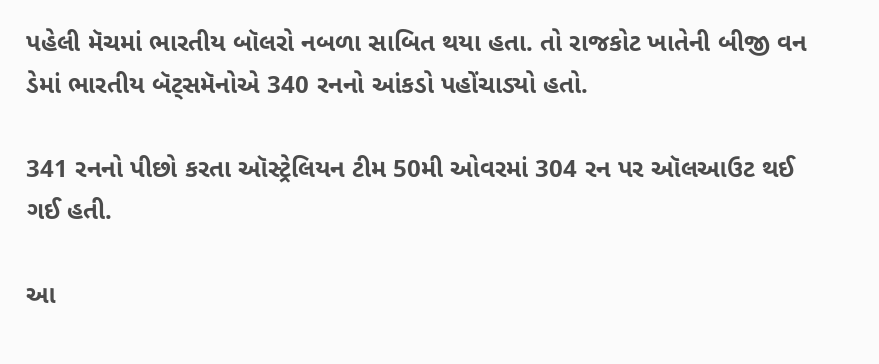પહેલી મૅચમાં ભારતીય બૉલરો નબળા સાબિત થયા હતા. તો રાજકોટ ખાતેની બીજી વન ડેમાં ભારતીય બૅટ્સમૅનોએ 340 રનનો આંકડો પહોંચાડ્યો હતો.

341 રનનો પીછો કરતા ઑસ્ટ્રેલિયન ટીમ 50મી ઓવરમાં 304 રન પર ઑલઆઉટ થઈ ગઈ હતી.

આ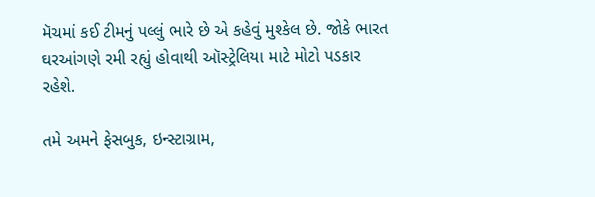મૅચમાં કઈ ટીમનું પલ્લું ભારે છે એ કહેવું મુશ્કેલ છે. જોકે ભારત ઘરઆંગણે રમી રહ્યું હોવાથી ઑસ્ટ્રેલિયા માટે મોટો પડકાર રહેશે.

તમે અમને ફેસબુક, ઇન્સ્ટાગ્રામ,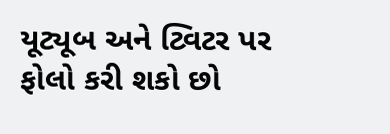યૂટ્યૂબ અને ટ્વિટર પર ફોલો કરી શકો છો